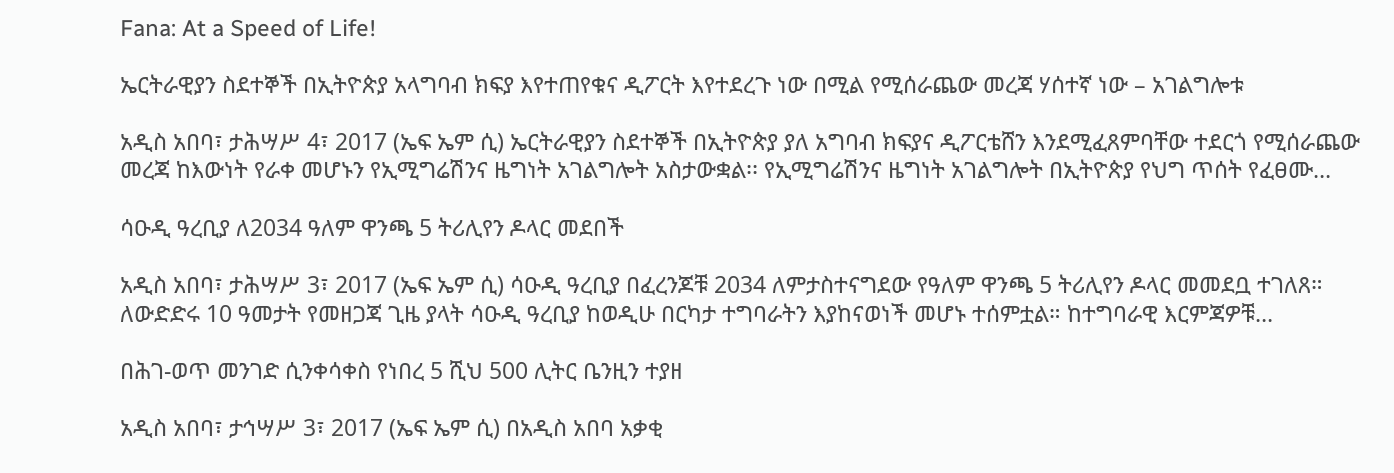Fana: At a Speed of Life!

ኤርትራዊያን ስደተኞች በኢትዮጵያ አላግባብ ክፍያ እየተጠየቁና ዲፖርት እየተደረጉ ነው በሚል የሚሰራጨው መረጃ ሃሰተኛ ነው – አገልግሎቱ

አዲስ አበባ፣ ታሕሣሥ 4፣ 2017 (ኤፍ ኤም ሲ) ኤርትራዊያን ስደተኞች በኢትዮጵያ ያለ አግባብ ክፍያና ዲፖርቴሸን እንደሚፈጸምባቸው ተደርጎ የሚሰራጨው መረጃ ከእውነት የራቀ መሆኑን የኢሚግሬሽንና ዜግነት አገልግሎት አስታውቋል፡፡ የኢሚግሬሽንና ዜግነት አገልግሎት በኢትዮጵያ የህግ ጥሰት የፈፀሙ…

ሳዑዲ ዓረቢያ ለ2034 ዓለም ዋንጫ 5 ትሪሊየን ዶላር መደበች

አዲስ አበባ፣ ታሕሣሥ 3፣ 2017 (ኤፍ ኤም ሲ) ሳዑዲ ዓረቢያ በፈረንጆቹ 2034 ለምታስተናግደው የዓለም ዋንጫ 5 ትሪሊየን ዶላር መመደቧ ተገለጸ። ለውድድሩ 10 ዓመታት የመዘጋጃ ጊዜ ያላት ሳዑዲ ዓረቢያ ከወዲሁ በርካታ ተግባራትን እያከናወነች መሆኑ ተሰምቷል። ከተግባራዊ እርምጃዎቹ…

በሕገ-ወጥ መንገድ ሲንቀሳቀስ የነበረ 5 ሺህ 500 ሊትር ቤንዚን ተያዘ

አዲስ አበባ፣ ታኅሣሥ 3፣ 2017 (ኤፍ ኤም ሲ) በአዲስ አበባ አቃቂ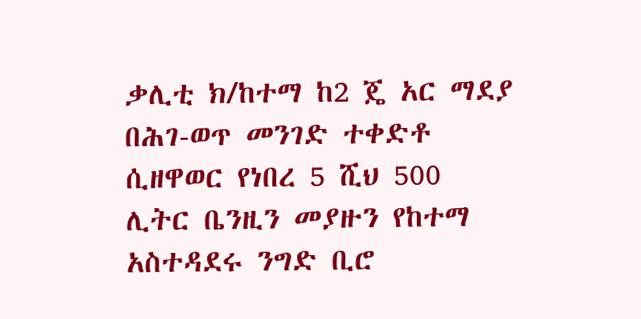ቃሊቲ ክ/ከተማ ከ2 ጄ አር ማደያ በሕገ-ወጥ መንገድ ተቀድቶ ሲዘዋወር የነበረ 5 ሺህ 500 ሊትር ቤንዚን መያዙን የከተማ አስተዳደሩ ንግድ ቢሮ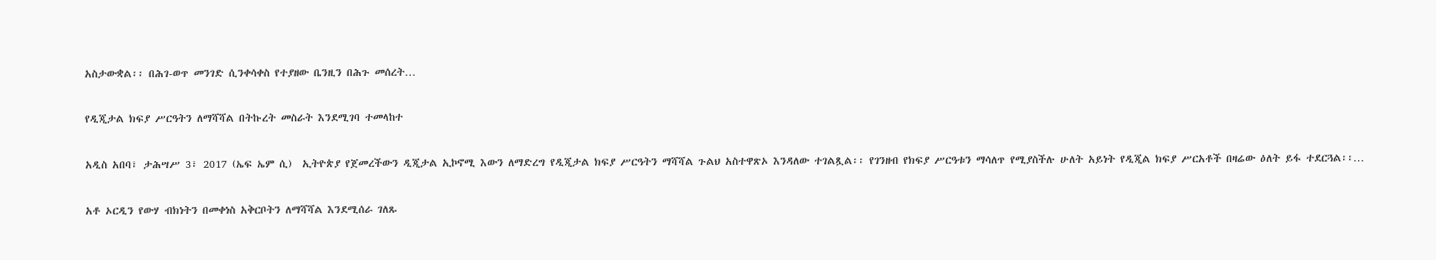አስታውቋል፡፡ በሕገ-ወጥ መንገድ ሲንቀሳቀስ የተያዘው ቤንዚን በሕጉ መሰረት…

የዲጂታል ክፍያ ሥርዓትን ለማሻሻል በትኩረት መስራት እንደሚገባ ተመላከተ

አዲስ አበባ፣ ታሕሣሥ 3፣ 2017 (ኤፍ ኤም ሲ)  ኢትዮጵያ የጀመረችውን ዲጂታል ኢኮኖሚ እውን ለማድረግ የዲጂታል ክፍያ ሥርዓትን ማሻሻል ጉልህ አስተዋጽኦ እንዳለው ተገልጿል፡፡ የገንዘብ የክፍያ ሥርዓቱን ማሳለጥ የሚያስችሉ ሁለት አይነት የዲጂል ክፍያ ሥርአቶች በዛሬው ዕለት ይፋ ተደርጓል፡፡…

አቶ ኦርዲን የውሃ ብክነትን በመቀነስ አቅርቦትን ለማሻሻል እንደሚሰራ ገለጹ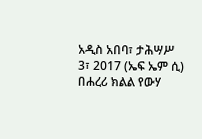አዲስ አበባ፣ ታሕሣሥ 3፣ 2017 (ኤፍ ኤም ሲ) በሐረሪ ክልል የውሃ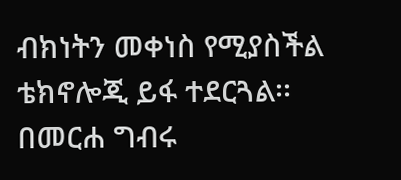ብክነትን መቀነስ የሚያስችል ቴክኖሎጂ ይፋ ተደርጓል፡፡ በመርሐ ግብሩ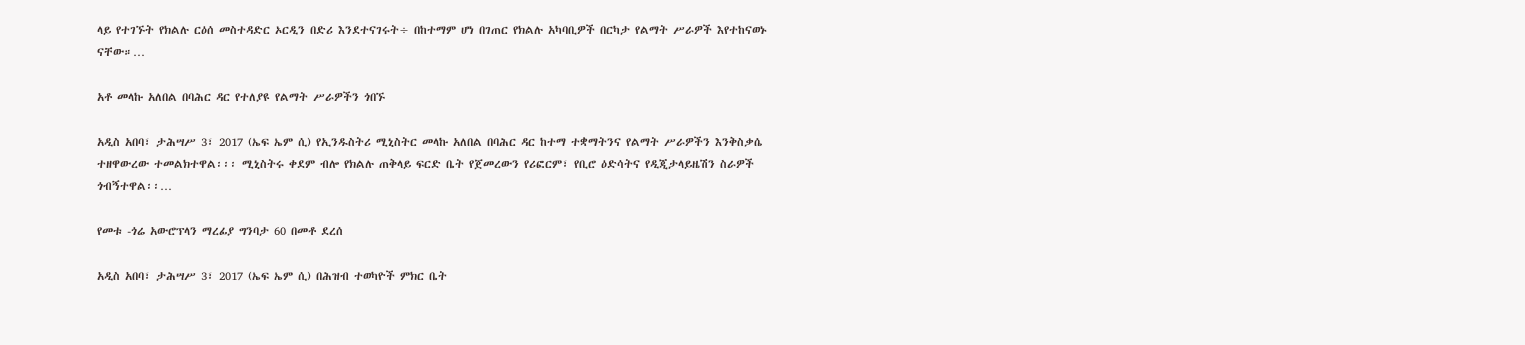ላይ የተገኙት የክልሉ ርዕሰ መስተዳድር ኦርዲን በድሪ እንደተናገሩት÷ በከተማም ሆነ በገጠር የክልሉ አካባቢዎች በርካታ የልማት ሥራዎች እየተከናወኑ ናቸው።…

አቶ መላኩ አለበል በባሕር ዳር የተለያዩ የልማት ሥራዎችን ጎበኙ

አዲስ አበባ፣ ታሕሣሥ 3፣ 2017 (ኤፍ ኤም ሲ) የኢንዱስትሪ ሚኒስትር መላኩ አለበል በባሕር ዳር ከተማ ተቋማትንና የልማት ሥራዎችን እንቅስቃሴ ተዘዋውረው ተመልክተዋል፡፡፡ ሚኒስትሩ ቀደም ብሎ የክልሉ ጠቅላይ ፍርድ ቤት የጀመረውን የሪፎርም፣ የቢሮ ዕድሳትና የዲጂታላይዜሽን ስራዎች ጎብኝተዋል፡፡…

የመቱ -ጎሬ አውሮፕላን ማረፊያ ግንባታ 60 በመቶ ደረሰ

አዲስ አበባ፣ ታሕሣሥ 3፣ 2017 (ኤፍ ኤም ሲ) በሕዝብ ተወካዮች ምክር ቤት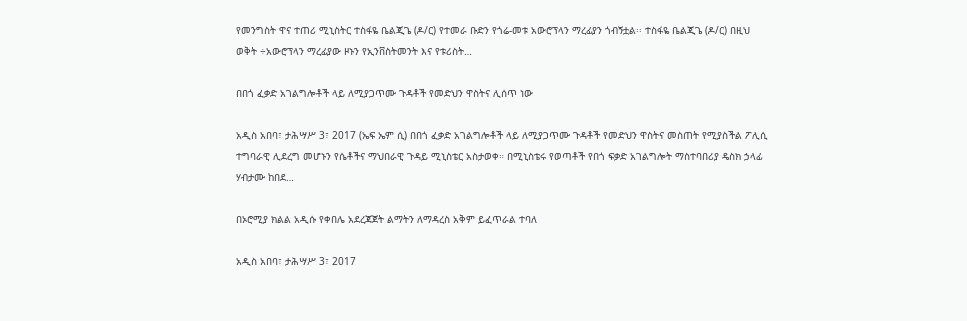የመንግስት ዋና ተጠሪ ሚኒስትር ተስፋዬ ቤልጂጌ (ዶ/ር) የተመራ ቡድን የጎሬ-መቱ አውሮፕላን ማረፊያን ጎብኝቷል፡፡ ተስፋዬ ቤልጂጌ (ዶ/ር) በዚህ ወቅት ÷አውሮፕላን ማረፊያው ዞኑን የኢንቨስትመንት እና የቱሪስት…

በበጎ ፈቃድ አገልግሎቶች ላይ ለሚያጋጥሙ ጉዳቶች የመድህን ዋስትና ሊሰጥ ነው

አዲስ አበባ፣ ታሕሣሥ 3፣ 2017 (ኤፍ ኤም ሲ) በበጎ ፈቃድ አገልግሎቶች ላይ ለሚያጋጥሙ ጉዳቶች የመድህን ዋስትና መስጠት የሚያስችል ፖሊሲ ተግባራዊ ሊደረግ መሆኑን የሴቶችና ማህበራዊ ጉዳይ ሚኒስቴር አስታወቀ። በሚኒስቴሩ የወጣቶች የበጎ ፍቃድ አገልግሎት ማስተባበሪያ ዴስክ ኃላፊ ሃብታሙ ከበደ…

በኦሮሚያ ክልል አዲሱ የቀበሌ አደረጃጀት ልማትን ለማዳረስ አቅም ይፈጥራል ተባለ

አዲስ አበባ፣ ታሕሣሥ 3፣ 2017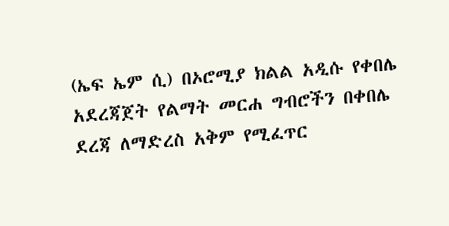(ኤፍ ኤም ሲ) በኦሮሚያ ክልል አዲሱ የቀበሌ አደረጃጀት የልማት መርሐ ግብሮችን በቀበሌ ደረጃ ለማድረስ አቅም የሚፈጥር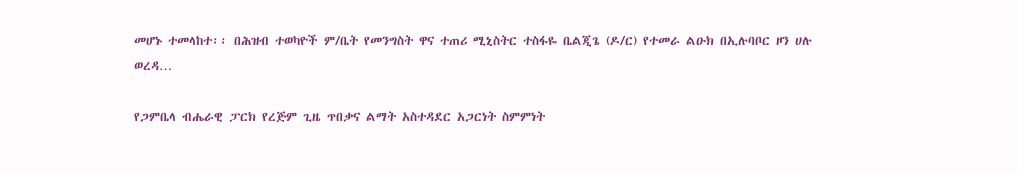መሆኑ ተመላከተ፡፡ በሕዝብ ተወካዮች ም/ቤት የመንግስት ዋና ተጠሪ ሚኒስትር ተስፋዬ ቤልጂጌ (ዶ/ር) የተመራ ልዑክ በኢሉባቦር ዞን ሀሉ ወረዳ…

የጋምቤላ ብሔራዊ ፓርክ የረጅም ጊዜ ጥበቃና ልማት አስተዳደር አጋርነት ስምምነት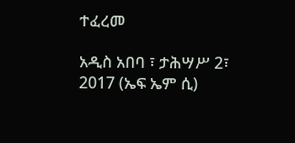ተፈረመ

አዲስ አበባ ፣ ታሕሣሥ 2፣ 2017 (ኤፍ ኤም ሲ)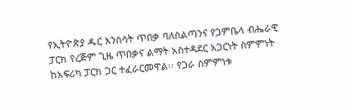የኢትዮጵያ ዱር እንስሳት ጥበቃ ባለስልጣንና የጋምቤላ ብሔራዊ ፓርክ የረጅም ጊዜ ጥበቃና ልማት አስተዳደር አጋርነት ስምምነት ከአፍሪካ ፓርክ ጋር ተፈራርመዋል፡፡ የጋራ ስምምነቱ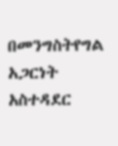በመንግስትየግል አጋርነት አስተዳደር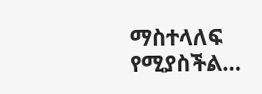ማስተላለፍ የሚያስችል…